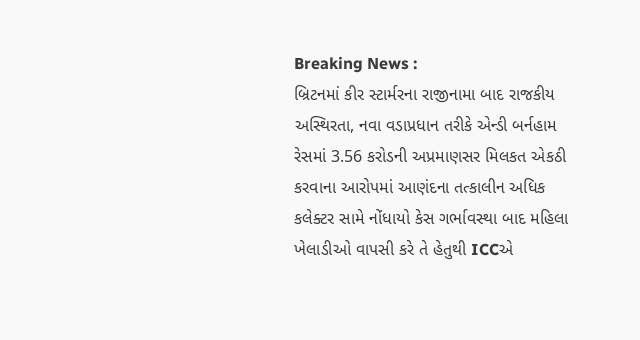Breaking News :
બ્રિટનમાં કીર સ્ટાર્મરના રાજીનામા બાદ રાજકીય અસ્થિરતા, નવા વડાપ્રધાન તરીકે એન્ડી બર્નહામ રેસમાં 3.56 કરોડની અપ્રમાણસર મિલકત એકઠી કરવાના આરોપમાં આણંદના તત્કાલીન અધિક કલેક્ટર સામે નોંધાયો કેસ ગર્ભાવસ્થા બાદ મહિલા ખેલાડીઓ વાપસી કરે તે હેતુથી ICCએ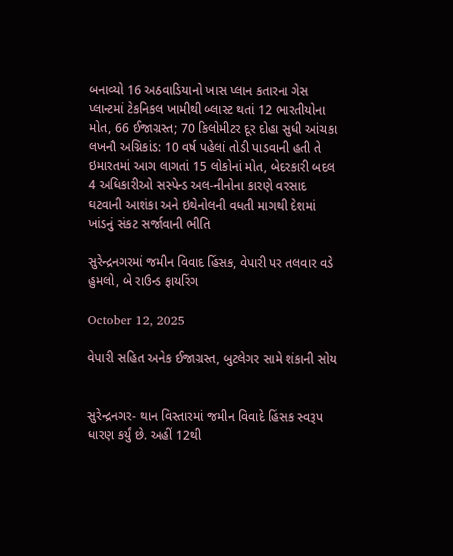બનાવ્યો 16 અઠવાડિયાનો ખાસ પ્લાન કતારના ગેસ પ્લાન્ટમાં ટેકનિકલ ખામીથી બ્લાસ્ટ થતાં 12 ભારતીયોના મોત, 66 ઈજાગ્રસ્ત; 70 કિલોમીટર દૂર દોહા સુધી આંચકા લખનૌ અગ્નિકાંડ: 10 વર્ષ પહેલાં તોડી પાડવાની હતી તે ઇમારતમાં આગ લાગતાં 15 લોકોનાં મોત, બેદરકારી બદલ 4 અધિકારીઓ સસ્પેન્ડ અલ-નીનોના કારણે વરસાદ ઘટવાની આશંકા અને ઇથેનોલની વધતી માગથી દેશમાં ખાંડનું સંકટ સર્જાવાની ભીતિ

સુરેન્દ્રનગરમાં જમીન વિવાદ હિંસક, વેપારી પર તલવાર વડે હુમલો, બે રાઉન્ડ ફાયરિંગ

October 12, 2025

વેપારી સહિત અનેક ઈજાગ્રસ્ત, બુટલેગર સામે શંકાની સોય


સુરેન્દ્રનગર- થાન વિસ્તારમાં જમીન વિવાદે હિંસક સ્વરૂપ ધારણ કર્યું છે. અહીં 12થી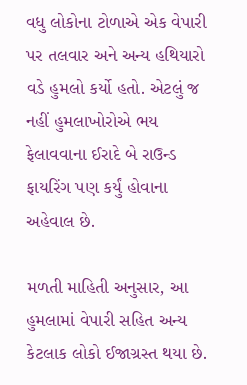વધુ લોકોના ટોળાએ એક વેપારી પર તલવાર અને અન્ય હથિયારો વડે હુમલો કર્યો હતો. એટલું જ નહીં હુમલાખોરોએ ભય ફેલાવવાના ઈરાદે બે રાઉન્ડ ફાયરિંગ પણ કર્યું હોવાના અહેવાલ છે.

મળતી માહિતી અનુસાર, આ હુમલામાં વેપારી સહિત અન્ય કેટલાક લોકો ઈજાગ્રસ્ત થયા છે.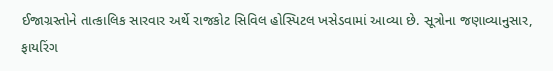ઈજાગ્રસ્તોને તાત્કાલિક સારવાર અર્થે રાજકોટ સિવિલ હોસ્પિટલ ખસેડવામાં આવ્યા છે. સૂત્રોના જણાવ્યાનુસાર, ફાયરિંગ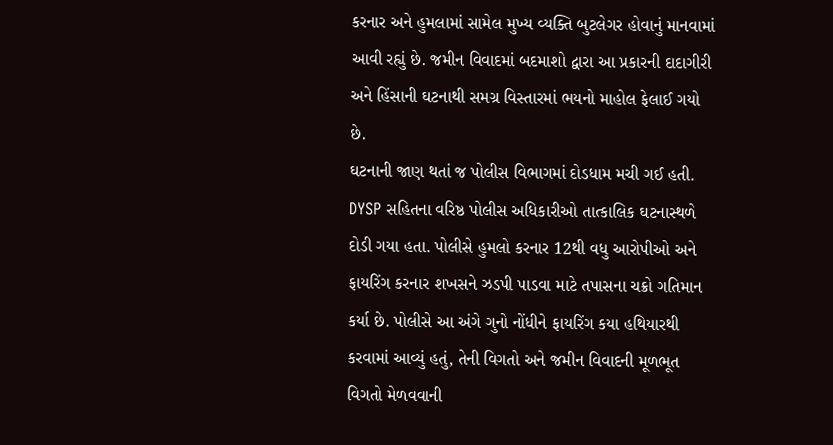કરનાર અને હુમલામાં સામેલ મુખ્ય વ્યક્તિ બુટલેગર હોવાનું માનવામાં આવી રહ્યું છે. જમીન વિવાદમાં બદમાશો દ્વારા આ પ્રકારની દાદાગીરી અને હિંસાની ઘટનાથી સમગ્ર વિસ્તારમાં ભયનો માહોલ ફેલાઈ ગયો છે.
ઘટનાની જાણ થતાં જ પોલીસ વિભાગમાં દોડધામ મચી ગઈ હતી. DYSP સહિતના વરિષ્ઠ પોલીસ અધિકારીઓ તાત્કાલિક ઘટનાસ્થળે દોડી ગયા હતા. પોલીસે હુમલો કરનાર 12થી વધુ આરોપીઓ અને ફાયરિંગ કરનાર શખસને ઝડપી પાડવા માટે તપાસના ચક્રો ગતિમાન કર્યા છે. પોલીસે આ અંગે ગુનો નોંધીને ફાયરિંગ કયા હથિયારથી કરવામાં આવ્યું હતું, તેની વિગતો અને જમીન વિવાદની મૂળભૂત વિગતો મેળવવાની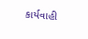કાર્યવાહી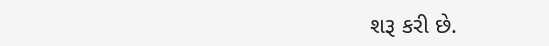શરૂ કરી છે.